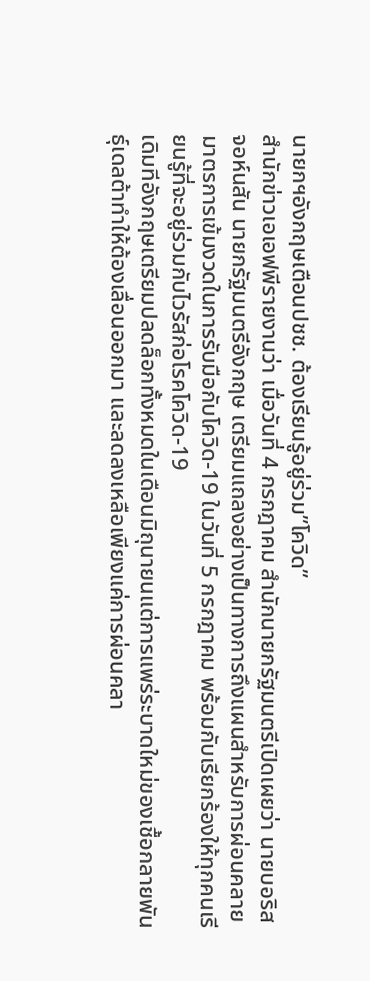นายกฯอังกฤษเตือนปชช. ต้องเรียนรู้อยู่ร่วม”โควิด”
สำนักข่าวเอเอฟพีรายงานว่า เมื่อวันที่ 4 กรกฎาคม สำนักนายกรัฐมนตรีเปิดเผยว่า นายบอริส จอห์นสัน นายกรัฐมนตรีอังกฤษ เตรียมแถลงอย่างเป็นทางการถึงแผนสำหรับการผ่อนคลายมาตรการเข้มงวดในการรับมือกับโควิด-19 ในวันที่ 5 กรกฎาคม พร้อมกับเรียกร้องให้ทุกคนเรียนรู้ที่จะอยู่ร่วมกับไวรัสก่อโรคโควิด-19
เดิมทีอังกฤษเตรียมปลดล็อกทั้งหมดในเดือนมิถุนายนแต่การแพร่ระบาดใหม่ของเชื้อกลายพันธุ์เดลต้าทำให้ต้องเลื่อนออกมา และลดลงเหลือเพียงแค่การผ่อนคลา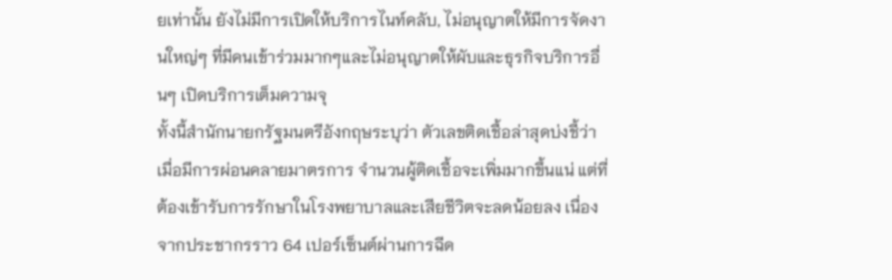ยเท่านั้น ยังไม่มีการเปิดให้บริการไนท์คลับ, ไม่อนุญาตให้มีการจัดงานใหญ่ๆ ที่มีคนเข้าร่วมมากๆและไม่อนุญาตให้ผับและธุรกิจบริการอื่นๆ เปิดบริการเต็มความจุ
ทั้งนี้สำนักนายกรัฐมนตรีอังกฤษระบุว่า ตัวเลขติดเชื้อล่าสุดบ่งชี้ว่า เมื่อมีการผ่อนคลายมาตรการ จำนวนผู้ติดเชื้อจะเพิ่มมากขึ้นแน่ แต่ที่ต้องเข้ารับการรักษาในโรงพยาบาลและเสียชีวิตจะลดน้อยลง เนื่องจากประชากรราว 64 เปอร์เซ็นต์ผ่านการฉีด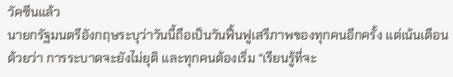วัคซีนแล้ว
นายกรัฐมนตรีอังกฤษระบุว่าวันนี้ถือเป็นวันฟื้นฟูเสรีภาพของทุกคนอีกครั้ง แต่เน้นเตือนด้วยว่า การระบาดจะยังไม่ยุติ และทุกคนต้องเริ่ม “เรียนรู้ที่จะ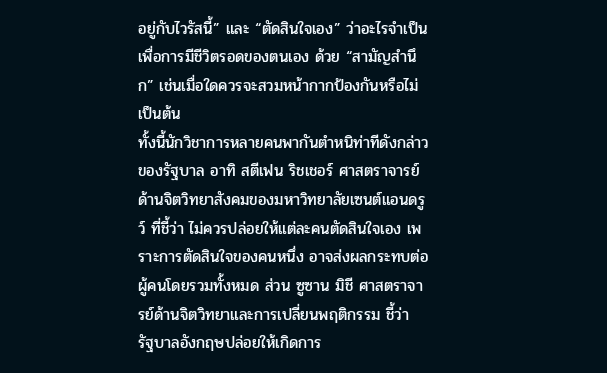อยู่กับไวรัสนี้” และ “ตัดสินใจเอง” ว่าอะไรจำเป็นเพื่อการมีชีวิตรอดของตนเอง ด้วย “สามัญสำนึก” เช่นเมื่อใดควรจะสวมหน้ากากป้องกันหรือไม่ เป็นต้น
ทั้งนี้นักวิชาการหลายคนพากันตำหนิท่าทีดังกล่าวของรัฐบาล อาทิ สตีเฟน ริชเชอร์ ศาสตราจารย์ด้านจิตวิทยาสังคมของมหาวิทยาลัยเซนต์แอนดรูว์ ที่ชี้ว่า ไม่ควรปล่อยให้แต่ละคนตัดสินใจเอง เพราะการตัดสินใจของคนหนึ่ง อาจส่งผลกระทบต่อผู้คนโดยรวมทั้งหมด ส่วน ซูซาน มิชี ศาสตราจารย์ด้านจิตวิทยาและการเปลี่ยนพฤติกรรม ชี้ว่า รัฐบาลอังกฤษปล่อยให้เกิดการ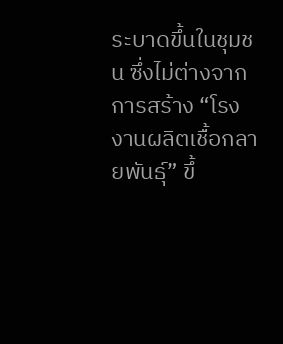ระบาดขึ้นในชุมชน ซึ่งไม่ต่างจากการสร้าง “โรงงานผลิตเชื้อกลายพันธุ์” ขึ้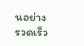นอย่างรวดเร็ว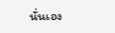นั่นเอง